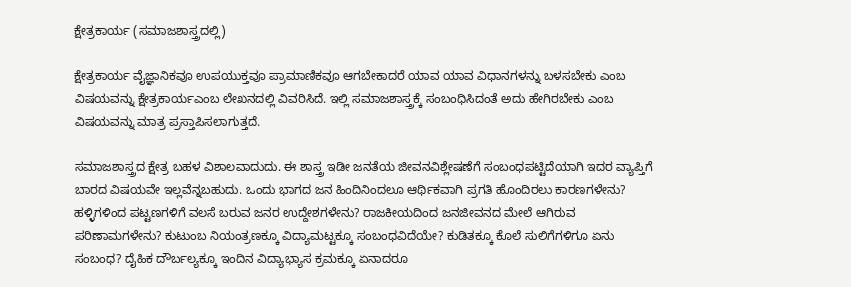ಕ್ಷೇತ್ರಕಾರ್ಯ (ಸಮಾಜಶಾಸ್ತ್ರದಲ್ಲಿ)

ಕ್ಷೇತ್ರಕಾರ್ಯ ವೈಜ್ಞಾನಿಕವೂ ಉಪಯುಕ್ತವೂ ಪ್ರಾಮಾಣಿಕವೂ ಆಗಬೇಕಾದರೆ ಯಾವ ಯಾವ ವಿಧಾನಗಳನ್ನು ಬಳಸಬೇಕು ಎಂಬ ವಿಷಯವನ್ನು ಕ್ಷೇತ್ರಕಾರ್ಯಎಂಬ ಲೇಖನದಲ್ಲಿ ವಿವರಿಸಿದೆ. ಇಲ್ಲಿ ಸಮಾಜಶಾಸ್ತ್ರಕ್ಕೆ ಸಂಬಂಧಿಸಿದಂತೆ ಅದು ಹೇಗಿರಬೇಕು ಎಂಬ ವಿಷಯವನ್ನು ಮಾತ್ರ ಪ್ರಸ್ತಾಪಿಸಲಾಗುತ್ತದೆ.

ಸಮಾಜಶಾಸ್ತ್ರದ ಕ್ಷೇತ್ರ ಬಹಳ ವಿಶಾಲವಾದುದು. ಈ ಶಾಸ್ತ್ರ ಇಡೀ ಜನತೆಯ ಜೀವನವಿಶ್ಲೇಷಣೆಗೆ ಸಂಬಂಧಪಟ್ಟಿದೆಯಾಗಿ ಇದರ ವ್ಯಾಪ್ತಿಗೆ ಬಾರದ ವಿಷಯವೇ ಇಲ್ಲವೆನ್ನಬಹುದು. ಒಂದು ಭಾಗದ ಜನ ಹಿಂದಿನಿಂದಲೂ ಆರ್ಥಿಕವಾಗಿ ಪ್ರಗತಿ ಹೊಂದಿರಲು ಕಾರಣಗಳೇನು? ಹಳ್ಳಿಗಳಿಂದ ಪಟ್ಟಣಗಳಿಗೆ ವಲಸೆ ಬರುವ ಜನರ ಉದ್ದೇಶಗಳೇನು? ರಾಜಕೀಯದಿಂದ ಜನಜೀವನದ ಮೇಲೆ ಆಗಿರುವ ಪರಿಣಾಮಗಳೇನು? ಕುಟುಂಬ ನಿಯಂತ್ರಣಕ್ಕೂ ವಿದ್ಯಾಮಟ್ಟಕ್ಕೂ ಸಂಬಂಧವಿದೆಯೇ? ಕುಡಿತಕ್ಕೂ ಕೊಲೆ ಸುಲಿಗೆಗಳಿಗೂ ಏನು ಸಂಬಂಧ? ದೈಹಿಕ ದೌರ್ಬಲ್ಯಕ್ಕೂ ಇಂದಿನ ವಿದ್ಯಾಭ್ಯಾಸ ಕ್ರಮಕ್ಕೂ ಏನಾದರೂ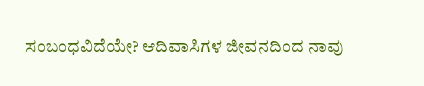ಸಂಬಂಧವಿದೆಯೇ? ಆದಿವಾಸಿಗಳ ಜೀವನದಿಂದ ನಾವು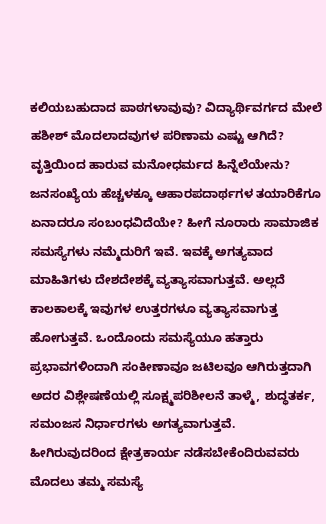ಕಲಿಯಬಹುದಾದ ಪಾಠಗಳಾವುವು? ವಿದ್ಯಾರ್ಥಿವರ್ಗದ ಮೇಲೆ ಹಶೀಶ್ ಮೊದಲಾದವುಗಳ ಪರಿಣಾಮ ಎಷ್ಟು ಆಗಿದೆ? ವೃತ್ತಿಯಿಂದ ಹಾರುವ ಮನೋಧರ್ಮದ ಹಿನ್ನೆಲೆಯೇನು? ಜನಸಂಖ್ಯೆಯ ಹೆಚ್ಚಳಕ್ಕೂ ಆಹಾರಪದಾರ್ಥಗಳ ತಯಾರಿಕೆಗೂ ಏನಾದರೂ ಸಂಬಂಧವಿದೆಯೇ? ಹೀಗೆ ನೂರಾರು ಸಾಮಾಜಿಕ ಸಮಸ್ಯೆಗಳು ನಮ್ಮೆದುರಿಗೆ ಇವೆ. ಇವಕ್ಕೆ ಅಗತ್ಯವಾದ ಮಾಹಿತಿಗಳು ದೇಶದೇಶಕ್ಕೆ ವ್ಯತ್ಯಾಸವಾಗುತ್ತವೆ. ಅಲ್ಲದೆ ಕಾಲಕಾಲಕ್ಕೆ ಇವುಗಳ ಉತ್ತರಗಳೂ ವ್ಯತ್ಯಾಸವಾಗುತ್ತ ಹೋಗುತ್ತವೆ. ಒಂದೊಂದು ಸಮಸ್ಯೆಯೂ ಹತ್ತಾರು ಪ್ರಭಾವಗಳಿಂದಾಗಿ ಸಂಕೀಣಾವೂ ಜಟಿಲವೂ ಆಗಿರುತ್ತದಾಗಿ ಅದರ ವಿಶ್ಲೇಷಣೆಯಲ್ಲಿ ಸೂಕ್ಷ್ಮಪರಿಶೀಲನೆ ತಾಳ್ಮೆ, ಶುದ್ಧತರ್ಕ, ಸಮಂಜಸ ನಿರ್ಧಾರಗಳು ಅಗತ್ಯವಾಗುತ್ತವೆ.
ಹೀಗಿರುವುದರಿಂದ ಕ್ಷೇತ್ರಕಾರ್ಯ ನಡೆಸಬೇಕೆಂದಿರುವವರು ಮೊದಲು ತಮ್ಮ ಸಮಸ್ಯೆ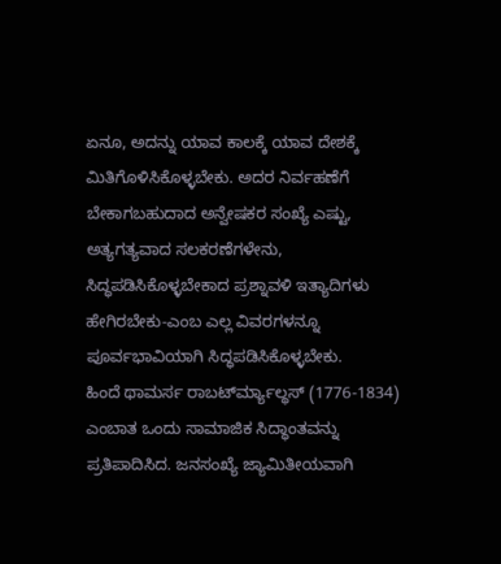ಏನೂ, ಅದನ್ನು ಯಾವ ಕಾಲಕ್ಕೆ ಯಾವ ದೇಶಕ್ಕೆ ಮಿತಿಗೊಳಿಸಿಕೊಳ್ಳಬೇಕು. ಅದರ ನಿರ್ವಹಣೆಗೆ ಬೇಕಾಗಬಹುದಾದ ಅನ್ವೇಷಕರ ಸಂಖ್ಯೆ ಎಷ್ಟು, ಅತ್ಯಗತ್ಯವಾದ ಸಲಕರಣೆಗಳೇನು, ಸಿದ್ಧಪಡಿಸಿಕೊಳ್ಳಬೇಕಾದ ಪ್ರಶ್ನಾವಳಿ ಇತ್ಯಾದಿಗಳು ಹೇಗಿರಬೇಕು-ಎಂಬ ಎಲ್ಲ ವಿವರಗಳನ್ನೂ ಪೂರ್ವಭಾವಿಯಾಗಿ ಸಿದ್ಧಪಡಿಸಿಕೊಳ್ಳಬೇಕು.
ಹಿಂದೆ ಥಾಮರ್ಸ ರಾಬರ್ಟ್‍ಮ್ಯಾಲ್ಥಸ್ (1776-1834) ಎಂಬಾತ ಒಂದು ಸಾಮಾಜಿಕ ಸಿದ್ಧಾಂತವನ್ನು ಪ್ರತಿಪಾದಿಸಿದ. ಜನಸಂಖ್ಯೆ ಜ್ಯಾಮಿತೀಯವಾಗಿ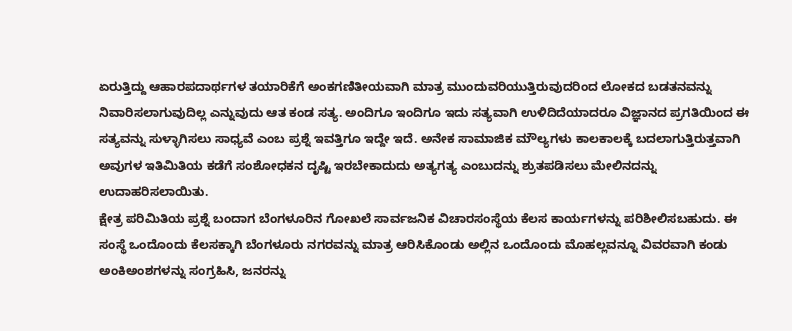ಏರುತ್ತಿದ್ದು ಆಹಾರಪದಾರ್ಥಗಳ ತಯಾರಿಕೆಗೆ ಅಂಕಗಣಿತೀಯವಾಗಿ ಮಾತ್ರ ಮುಂದುವರಿಯುತ್ತಿರುವುದರಿಂದ ಲೋಕದ ಬಡತನವನ್ನು ನಿವಾರಿಸಲಾಗುವುದಿಲ್ಲ ಎನ್ನುವುದು ಆತ ಕಂಡ ಸತ್ಯ. ಅಂದಿಗೂ ಇಂದಿಗೂ ಇದು ಸತ್ಯವಾಗಿ ಉಳಿದಿದೆಯಾದರೂ ವಿಜ್ಞಾನದ ಪ್ರಗತಿಯಿಂದ ಈ ಸತ್ಯವನ್ನು ಸುಳ್ಳಾಗಿಸಲು ಸಾಧ್ಯವೆ ಎಂಬ ಪ್ರಶ್ನೆ ಇವತ್ತಿಗೂ ಇದ್ದೇ ಇದೆ. ಅನೇಕ ಸಾಮಾಜಿಕ ಮೌಲ್ಯಗಳು ಕಾಲಕಾಲಕ್ಕೆ ಬದಲಾಗುತ್ತಿರುತ್ತವಾಗಿ ಅವುಗಳ ಇತಿಮಿತಿಯ ಕಡೆಗೆ ಸಂಶೋಧಕನ ದೃಷ್ಟಿ ಇರಬೇಕಾದುದು ಅತ್ಯಗತ್ಯ ಎಂಬುದನ್ನು ಶ್ರುತಪಡಿಸಲು ಮೇಲಿನದನ್ನು ಉದಾಹರಿಸಲಾಯಿತು.
ಕ್ಷೇತ್ರ ಪರಿಮಿತಿಯ ಪ್ರಶ್ನೆ ಬಂದಾಗ ಬೆಂಗಳೂರಿನ ಗೋಖಲೆ ಸಾರ್ವಜನಿಕ ವಿಚಾರಸಂಸ್ಥೆಯ ಕೆಲಸ ಕಾರ್ಯಗಳನ್ನು ಪರಿಶೀಲಿಸಬಹುದು. ಈ ಸಂಸ್ಥೆ ಒಂದೊಂದು ಕೆಲಸಕ್ಕಾಗಿ ಬೆಂಗಳೂರು ನಗರವನ್ನು ಮಾತ್ರ ಆರಿಸಿಕೊಂಡು ಅಲ್ಲಿನ ಒಂದೊಂದು ಮೊಹಲ್ಲವನ್ನೂ ವಿವರವಾಗಿ ಕಂಡು ಅಂಕಿಅಂಶಗಳನ್ನು ಸಂಗ್ರಹಿಸಿ, ಜನರನ್ನು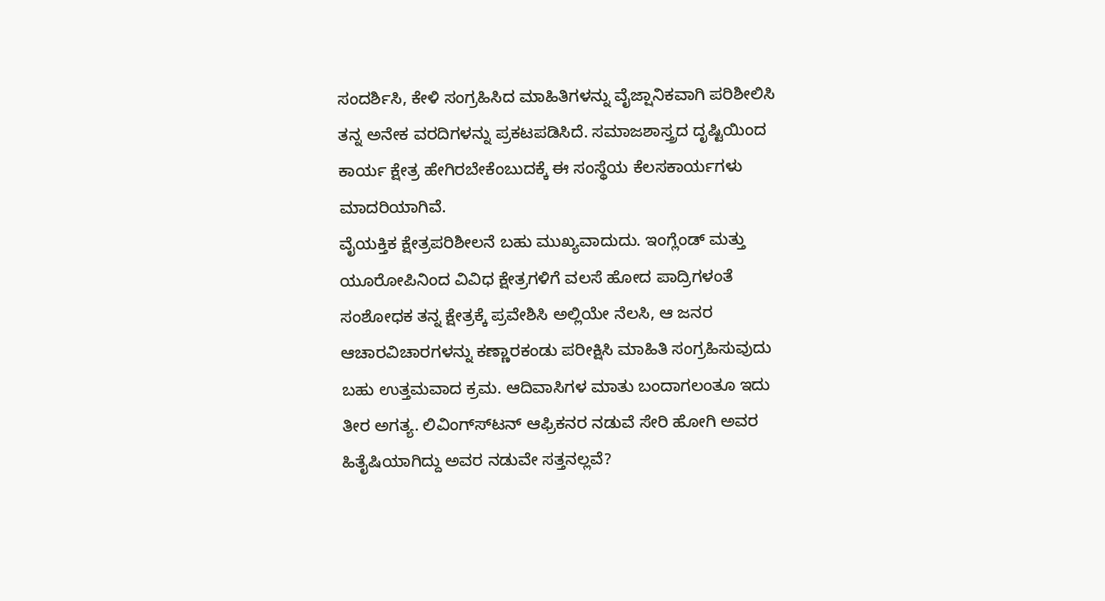ಸಂದರ್ಶಿಸಿ, ಕೇಳಿ ಸಂಗ್ರಹಿಸಿದ ಮಾಹಿತಿಗಳನ್ನು ವೈಜ್ಷಾನಿಕವಾಗಿ ಪರಿಶೀಲಿಸಿ ತನ್ನ ಅನೇಕ ವರದಿಗಳನ್ನು ಪ್ರಕಟಪಡಿಸಿದೆ. ಸಮಾಜಶಾಸ್ತ್ರದ ದೃಷ್ಟಿಯಿಂದ ಕಾರ್ಯ ಕ್ಷೇತ್ರ ಹೇಗಿರಬೇಕೆಂಬುದಕ್ಕೆ ಈ ಸಂಸ್ಥೆಯ ಕೆಲಸಕಾರ್ಯಗಳು ಮಾದರಿಯಾಗಿವೆ.
ವೈಯಕ್ತಿಕ ಕ್ಷೇತ್ರಪರಿಶೀಲನೆ ಬಹು ಮುಖ್ಯವಾದುದು. ಇಂಗ್ಲೆಂಡ್ ಮತ್ತು ಯೂರೋಪಿನಿಂದ ವಿವಿಧ ಕ್ಷೇತ್ರಗಳಿಗೆ ವಲಸೆ ಹೋದ ಪಾದ್ರಿಗಳಂತೆ ಸಂಶೋಧಕ ತನ್ನ ಕ್ಷೇತ್ರಕ್ಕೆ ಪ್ರವೇಶಿಸಿ ಅಲ್ಲಿಯೇ ನೆಲಸಿ, ಆ ಜನರ ಆಚಾರವಿಚಾರಗಳನ್ನು ಕಣ್ಣಾರಕಂಡು ಪರೀಕ್ಷಿಸಿ ಮಾಹಿತಿ ಸಂಗ್ರಹಿಸುವುದು ಬಹು ಉತ್ತಮವಾದ ಕ್ರಮ. ಆದಿವಾಸಿಗಳ ಮಾತು ಬಂದಾಗಲಂತೂ ಇದು ತೀರ ಅಗತ್ಯ. ಲಿವಿಂಗ್ಸ್‍ಟನ್ ಆಫ್ರಿಕನರ ನಡುವೆ ಸೇರಿ ಹೋಗಿ ಅವರ ಹಿತೈಷಿಯಾಗಿದ್ದು ಅವರ ನಡುವೇ ಸತ್ತನಲ್ಲವೆ?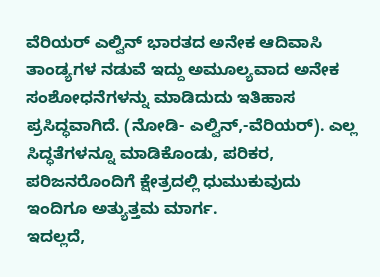ವೆರಿಯರ್ ಎಲ್ವಿನ್ ಭಾರತದ ಅನೇಕ ಆದಿವಾಸಿ ತಾಂಡ್ಯಗಳ ನಡುವೆ ಇದ್ದು ಅಮೂಲ್ಯವಾದ ಅನೇಕ ಸಂಶೋಧನೆಗಳನ್ನು ಮಾಡಿದುದು ಇತಿಹಾಸ ಪ್ರಸಿದ್ಧವಾಗಿದೆ. (ನೋಡಿ- ಎಲ್ವಿನ್,-ವೆರಿಯರ್). ಎಲ್ಲ ಸಿದ್ಧತೆಗಳನ್ನೂ ಮಾಡಿಕೊಂಡು, ಪರಿಕರ, ಪರಿಜನರೊಂದಿಗೆ ಕ್ಷೇತ್ರದಲ್ಲಿ ಧುಮುಕುವುದು ಇಂದಿಗೂ ಅತ್ಯುತ್ತಮ ಮಾರ್ಗ.
ಇದಲ್ಲದೆ,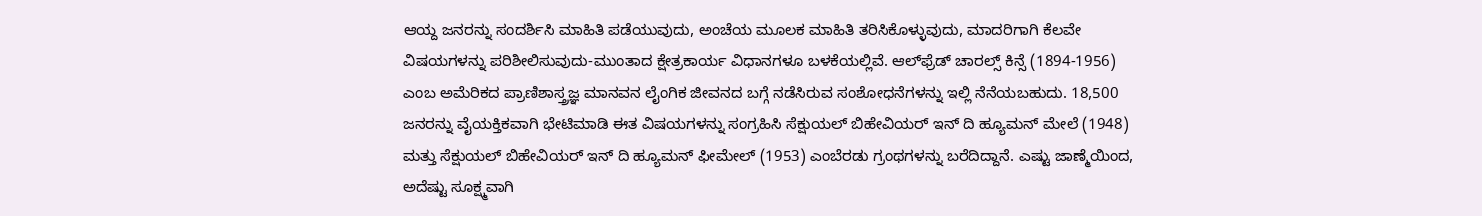ಆಯ್ದ ಜನರನ್ನು ಸಂದರ್ಶಿಸಿ ಮಾಹಿತಿ ಪಡೆಯುವುದು, ಅಂಚೆಯ ಮೂಲಕ ಮಾಹಿತಿ ತರಿಸಿಕೊಳ್ಳುವುದು, ಮಾದರಿಗಾಗಿ ಕೆಲವೇ ವಿಷಯಗಳನ್ನು ಪರಿಶೀಲಿಸುವುದು-ಮುಂತಾದ ಕ್ಷೇತ್ರಕಾರ್ಯ ವಿಧಾನಗಳೂ ಬಳಕೆಯಲ್ಲಿವೆ. ಆಲ್‍ಫ್ರೆಡ್ ಚಾರಲ್ಸ್ ಕಿನ್ಸೆ (1894-1956) ಎಂಬ ಅಮೆರಿಕದ ಪ್ರಾಣಿಶಾಸ್ತ್ರಜ್ಞ ಮಾನವನ ಲೈಂಗಿಕ ಜೀವನದ ಬಗ್ಗೆ ನಡೆಸಿರುವ ಸಂಶೋಧನೆಗಳನ್ನು ಇಲ್ಲಿ ನೆನೆಯಬಹುದು. 18,500 ಜನರನ್ನು ವೈಯಕ್ತಿಕವಾಗಿ ಭೇಟಿಮಾಡಿ ಈತ ವಿಷಯಗಳನ್ನು ಸಂಗ್ರಹಿಸಿ ಸೆಕ್ಷುಯಲ್ ಬಿಹೇವಿಯರ್ ಇನ್ ದಿ ಹ್ಯೂಮನ್ ಮೇಲೆ (1948) ಮತ್ತು ಸೆಕ್ಷುಯಲ್ ಬಿಹೇವಿಯರ್ ಇನ್ ದಿ ಹ್ಯೂಮನ್ ಫೀಮೇಲ್ (1953) ಎಂಬೆರಡು ಗ್ರಂಥಗಳನ್ನು ಬರೆದಿದ್ದಾನೆ. ಎಷ್ಟು ಜಾಣ್ಮೆಯಿಂದ, ಅದೆಷ್ಟು ಸೂಕ್ಷ್ಮವಾಗಿ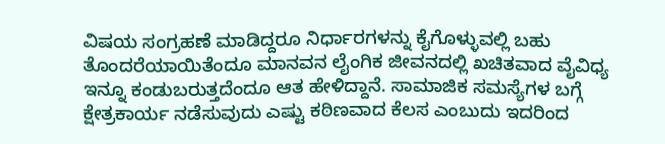ವಿಷಯ ಸಂಗ್ರಹಣೆ ಮಾಡಿದ್ದರೂ ನಿರ್ಧಾರಗಳನ್ನು ಕೈಗೊಳ್ಳುವಲ್ಲಿ ಬಹು ತೊಂದರೆಯಾಯಿತೆಂದೂ ಮಾನವನ ಲೈಂಗಿಕ ಜೀವನದಲ್ಲಿ ಖಚಿತವಾದ ವೈವಿಧ್ಯ ಇನ್ನೂ ಕಂಡುಬರುತ್ತದೆಂದೂ ಆತ ಹೇಳಿದ್ದಾನೆ. ಸಾಮಾಜಿಕ ಸಮಸ್ಯೆಗಳ ಬಗ್ಗೆ ಕ್ಷೇತ್ರಕಾರ್ಯ ನಡೆಸುವುದು ಎಷ್ಟು ಕಠಿಣವಾದ ಕೆಲಸ ಎಂಬುದು ಇದರಿಂದ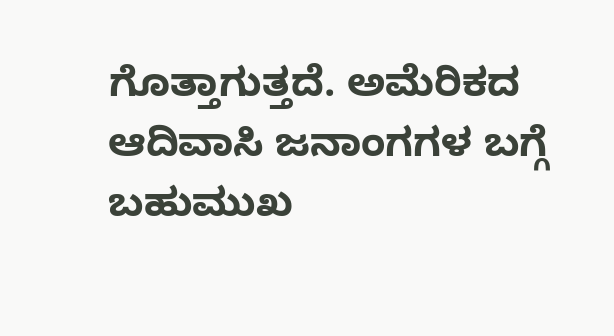ಗೊತ್ತಾಗುತ್ತದೆ. ಅಮೆರಿಕದ ಆದಿವಾಸಿ ಜನಾಂಗಗಳ ಬಗ್ಗೆ ಬಹುಮುಖ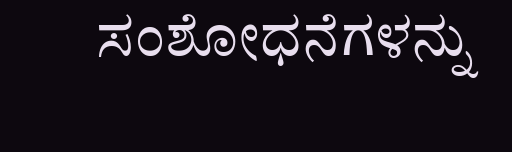ಸಂಶೋಧನೆಗಳನ್ನು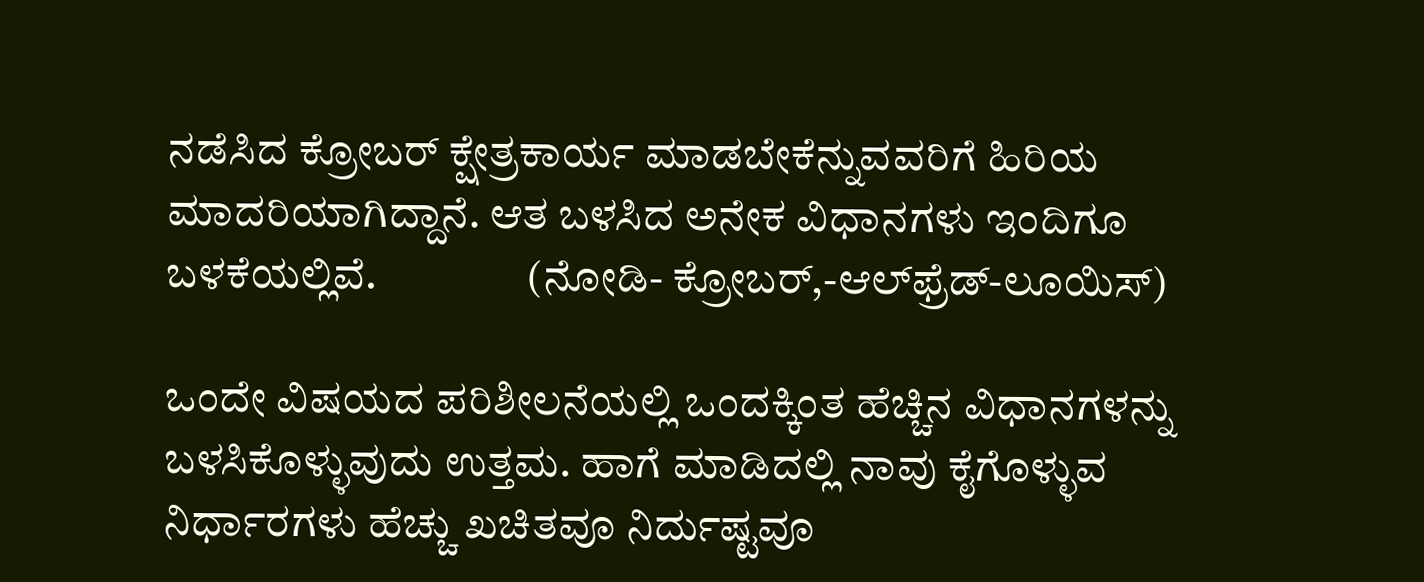ನಡೆಸಿದ ಕ್ರೋಬರ್ ಕ್ಷೇತ್ರಕಾರ್ಯ ಮಾಡಬೇಕೆನ್ನುವವರಿಗೆ ಹಿರಿಯ ಮಾದರಿಯಾಗಿದ್ದಾನೆ. ಆತ ಬಳಸಿದ ಅನೇಕ ವಿಧಾನಗಳು ಇಂದಿಗೂ ಬಳಕೆಯಲ್ಲಿವೆ.                 (ನೋಡಿ- ಕ್ರೋಬರ್,-ಆಲ್‍ಫ್ರೆಡ್-ಲೂಯಿಸ್)

ಒಂದೇ ವಿಷಯದ ಪರಿಶೀಲನೆಯಲ್ಲಿ ಒಂದಕ್ಕಿಂತ ಹೆಚ್ಚಿನ ವಿಧಾನಗಳನ್ನು ಬಳಸಿಕೊಳ್ಳುವುದು ಉತ್ತಮ. ಹಾಗೆ ಮಾಡಿದಲ್ಲಿ ನಾವು ಕೈಗೊಳ್ಳುವ ನಿರ್ಧಾರಗಳು ಹೆಚ್ಚು ಖಚಿತವೂ ನಿರ್ದುಷ್ಟವೂ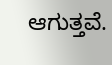ಆಗುತ್ತವೆ.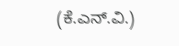(ಕೆ.ಎನ್.ವಿ.)